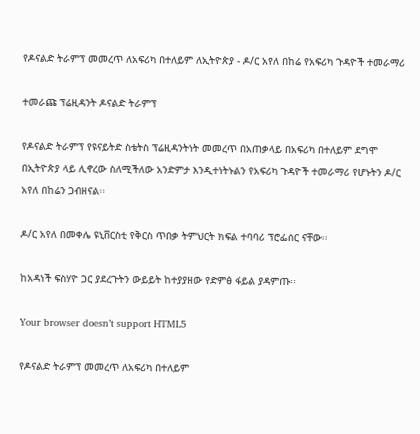የዶናልድ ትራምፕ መመረጥ ለአፍሪካ በተለይም ለኢትዮጵያ - ዶ/ር አየለ በከሬ የአፍሪካ ጉዳዮች ተመራማሪ

ተመራጩ ፕሬዚዳንት ዶናልድ ትራምፕ

የዶናልድ ትራምፕ የዩናይትድ ስቴትስ ፕሬዚዳንትነት መመረጥ በአጠቃላይ በአፍሪካ በተለይም ደግሞ በኢትዮጵያ ላይ ሊኖረው ስለሚችለው አንድምታ እንዲተነትኑልን የአፍሪካ ጉዳዮች ተመራማሪ የሆኑትን ዶ/ር አየለ በከሬን ጋብዘናል፡፡

ዶ/ር አየለ በመቀሌ ዩኒቨርስቲ የቅርስ ጥበቃ ትምህርት ክፍል ተባባሪ ፕሮፌሰር ናቸው፡፡

ከአዳነች ፍስሃዮ ጋር ያደረጉትን ውይይት ከተያያዘው የድምፅ ፋይል ያዳምጡ፡፡

Your browser doesn’t support HTML5

የዶናልድ ትራምፕ መመረጥ ለአፍሪካ በተለይም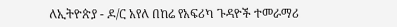ለኢትዮጵያ - ዶ/ር አየለ በከሬ የአፍሪካ ጉዳዮች ተመራማሪ